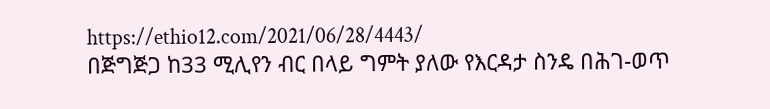https://ethio12.com/2021/06/28/4443/
በጅግጅጋ ከ33 ሚሊየን ብር በላይ ግምት ያለው የእርዳታ ስንዴ በሕገ-ወጥ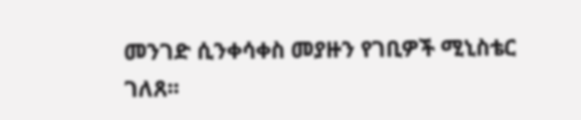መንገድ ሲንቀሳቀስ መያዙን የገቢዎች ሚኒስቴር ገለጸ፡፡